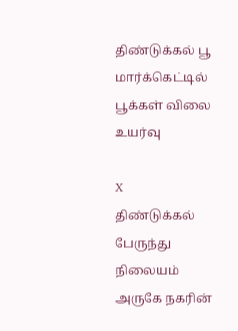திண்டுக்கல் பூ மார்க்கெட்டில் பூக்கள் விலை உயர்வு

X
திண்டுக்கல் பேருந்து நிலையம் அருகே நகரின்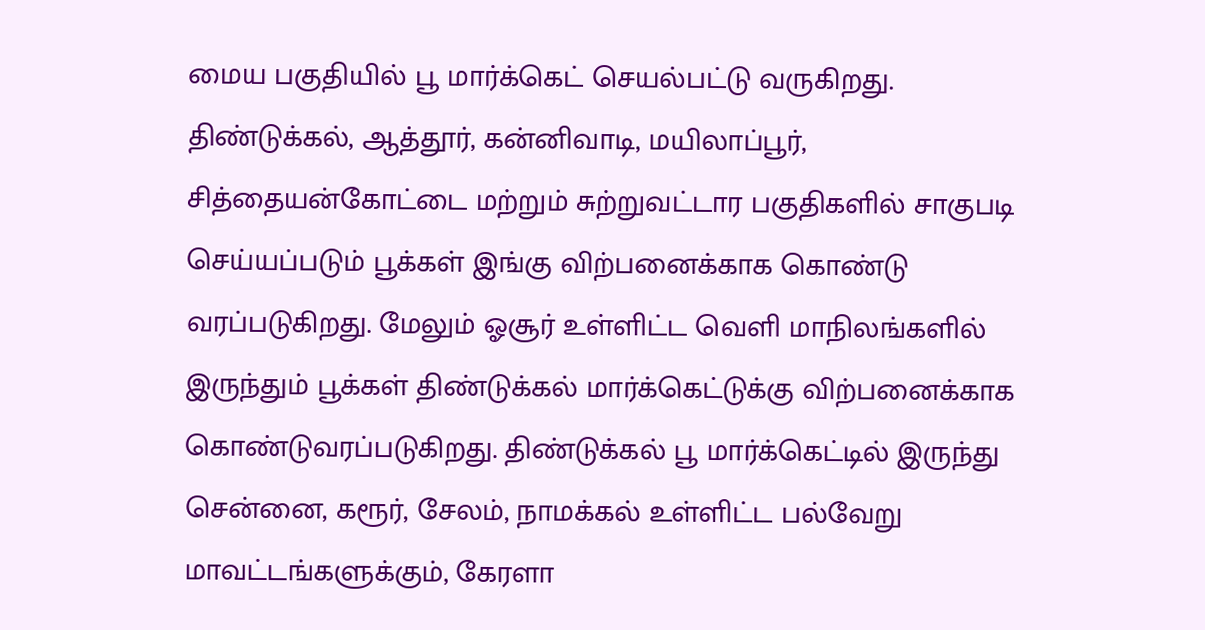மைய பகுதியில் பூ மார்க்கெட் செயல்பட்டு வருகிறது. திண்டுக்கல், ஆத்தூர், கன்னிவாடி, மயிலாப்பூர், சித்தையன்கோட்டை மற்றும் சுற்றுவட்டார பகுதிகளில் சாகுபடி செய்யப்படும் பூக்கள் இங்கு விற்பனைக்காக கொண்டு வரப்படுகிறது. மேலும் ஓசூர் உள்ளிட்ட வெளி மாநிலங்களில் இருந்தும் பூக்கள் திண்டுக்கல் மார்க்கெட்டுக்கு விற்பனைக்காக கொண்டுவரப்படுகிறது. திண்டுக்கல் பூ மார்க்கெட்டில் இருந்து சென்னை, கரூர், சேலம், நாமக்கல் உள்ளிட்ட பல்வேறு மாவட்டங்களுக்கும், கேரளா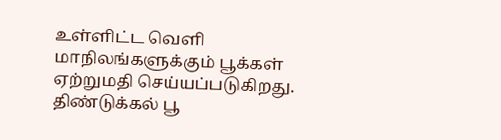உள்ளிட்ட வெளி மாநிலங்களுக்கும் பூக்கள் ஏற்றுமதி செய்யப்படுகிறது. திண்டுக்கல் பூ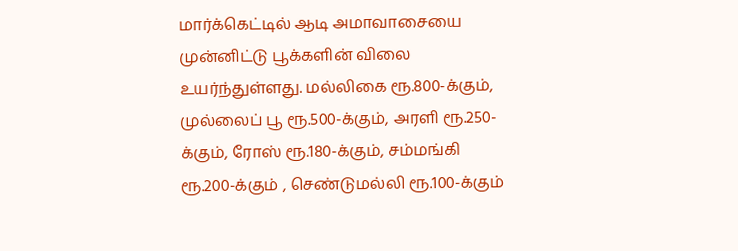மார்க்கெட்டில் ஆடி அமாவாசையை முன்னிட்டு பூக்களின் விலை உயர்ந்துள்ளது. மல்லிகை ரூ.800-க்கும், முல்லைப் பூ ரூ.500-க்கும், அரளி ரூ.250-க்கும், ரோஸ் ரூ.180-க்கும், சம்மங்கி ரூ.200-க்கும் , செண்டுமல்லி ரூ.100-க்கும்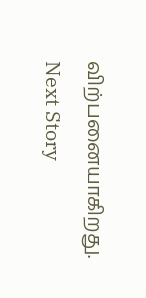விற்பனையாகிறது.
Next Story